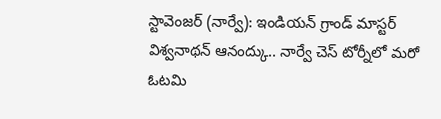స్టావెంజర్ (నార్వే): ఇండియన్ గ్రాండ్ మాస్టర్ విశ్వనాథన్ ఆనంద్కు.. నార్వే చెస్ టోర్నీలో మరో ఓటమి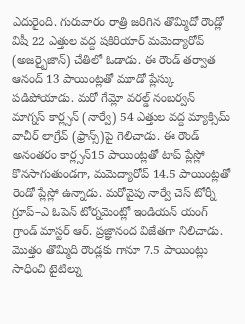ఎదురైంది. గురువారం రాత్రి జరిగిన తొమ్మిదో రౌండ్లో విషీ 22 ఎత్తుల వద్ద షకిరియార్ మమెద్యారోవ్ (అజర్బైజాన్) చేతిలో ఓడాడు. ఈ రౌండ్ తర్వాత ఆనంద్ 13 పాయింట్లతో మూడో ప్లేస్కు పడిపోయాడు. మరో గేమ్లో వరల్డ్ నంబర్వన్ మాగ్నస్ కార్ల్సన్ (నార్వే) 54 ఎత్తుల వద్ద మ్యాక్సిమ్ వాచీర్ లాగ్రేవ్ (ఫ్రాన్స్)పై గెలిచాడు. ఈ రౌండ్ అనంతరం కార్ల్సన్15 పాయింట్లతో టాప్ ప్లేస్లో కొనసాగుతుండగా, మమెద్యారోవ్ 14.5 పాయింట్లతో రెండో ప్లేస్లో ఉన్నాడు. మరోవైపు నార్వే చెస్ టోర్నీ గ్రూప్–ఎ ఓపెన్ టోర్నమెంట్లో ఇండియన్ యంగ్ గ్రాండ్ మాస్టర్ ఆర్. ప్రజ్ఞానంద విజేతగా నిలిచాడు. మొత్తం తొమ్మిది రౌండ్లకు గానూ 7.5 పాయింట్లు సాధించి టైటిల్ను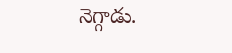నెగ్గాడు.